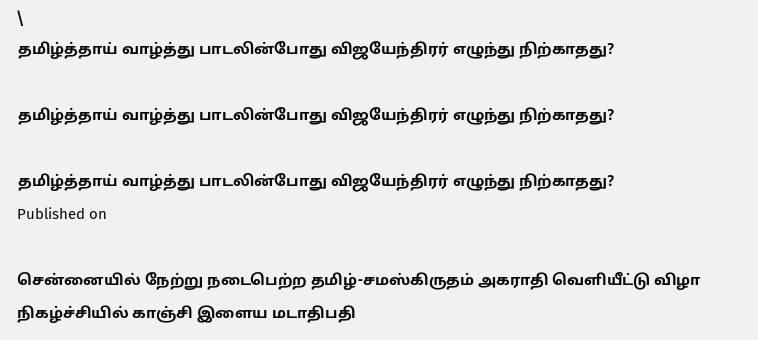\
தமிழ்த்தாய் வாழ்த்து பாடலின்போது விஜயேந்திரர் எழுந்து நிற்காதது?

தமிழ்த்தாய் வாழ்த்து பாடலின்போது விஜயேந்திரர் எழுந்து நிற்காதது?

தமிழ்த்தாய் வாழ்த்து பாடலின்போது விஜயேந்திரர் எழுந்து நிற்காதது?
Published on

சென்னையில் நேற்று நடைபெற்ற தமிழ்-சமஸ்கிருதம் அகராதி வெளியீட்டு விழா நிகழ்ச்சியில் காஞ்சி இளைய மடாதிபதி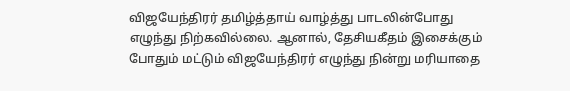விஜயேந்திரர் தமிழ்த்தாய் வாழ்த்து பாடலின்போது எழுந்து நிற்கவில்லை. ஆனால், தேசியகீதம் இசைக்கும் போதும் மட்டும் விஜயேந்திரர் எழுந்து நின்று மரியாதை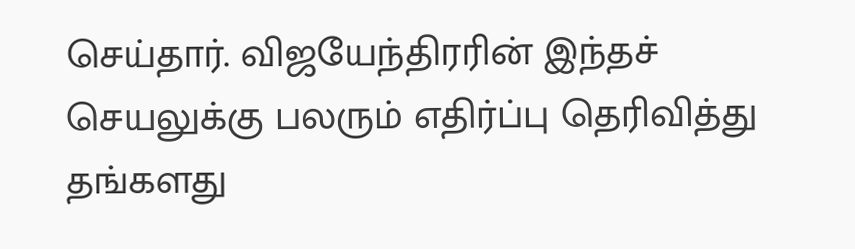செய்தார். விஜயேந்திரரின் இந்தச் செயலுக்கு பலரும் எதிர்ப்பு தெரிவித்து தங்களது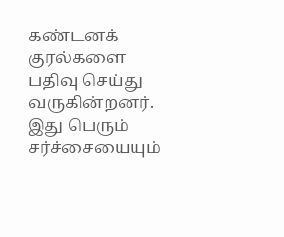கண்டனக் குரல்களை பதிவு செய்து வருகின்றனர். இது பெரும் சர்ச்சையையும்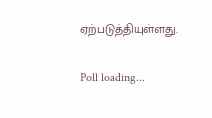ஏற்படுத்தியுள்ளது.

Poll loading...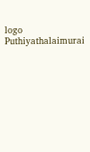logo
Puthiyathalaimurai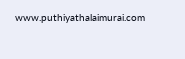www.puthiyathalaimurai.com